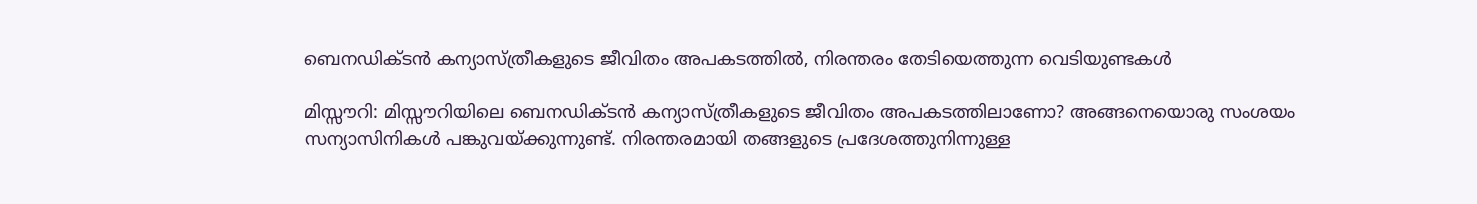ബെനഡിക്ടന്‍ കന്യാസ്ത്രീകളുടെ ജീവിതം അപകടത്തില്‍, നിരന്തരം തേടിയെത്തുന്ന വെടിയുണ്ടകള്‍

മിസ്സൗറി: മിസ്സൗറിയിലെ ബെനഡിക്ടന്‍ കന്യാസ്ത്രീകളുടെ ജീവിതം അപകടത്തിലാണോ? അങ്ങനെയൊരു സംശയം സന്യാസിനികള്‍ പങ്കുവയ്ക്കുന്നുണ്ട്. നിരന്തരമായി തങ്ങളുടെ പ്രദേശത്തുനിന്നുള്ള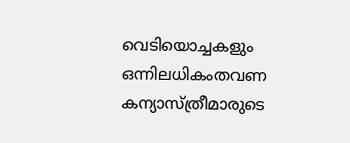വെടിയൊച്ചകളും ഒന്നിലധികംതവണ കന്യാസ്ത്രീമാരുടെ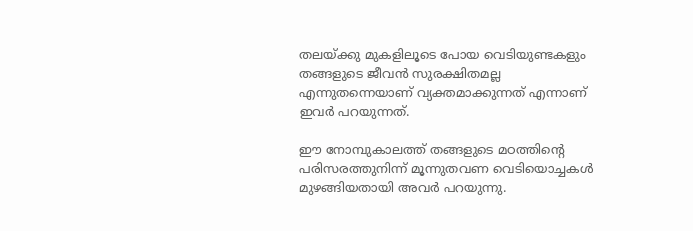തലയ്ക്കു മുകളിലൂടെ പോയ വെടിയുണ്ടകളും തങ്ങളുടെ ജീവന്‍ സുരക്ഷിതമല്ല എന്നുതന്നെയാണ് വ്യക്തമാക്കുന്നത് എന്നാണ് ഇവര്‍ പറയുന്നത്.

ഈ നോമ്പുകാലത്ത് തങ്ങളുടെ മഠത്തിന്റെ പരിസരത്തുനിന്ന് മൂന്നുതവണ വെടിയൊച്ചകള്‍ മുഴങ്ങിയതായി അവര്‍ പറയുന്നു.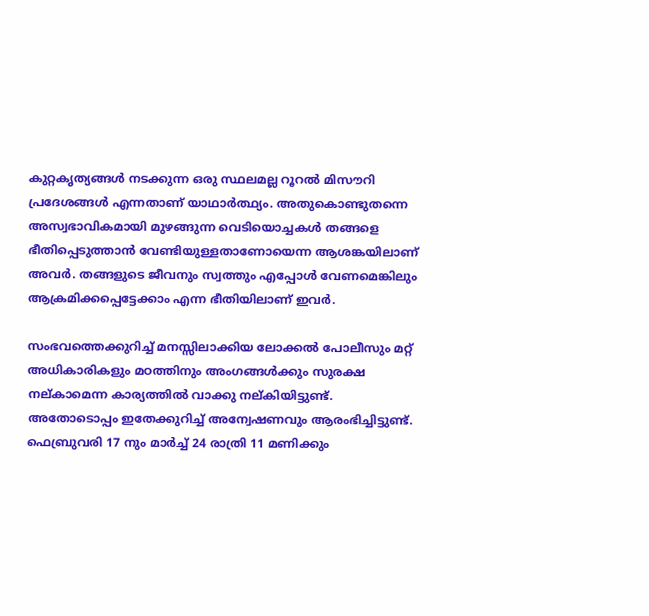കുറ്റകൃത്യങ്ങള്‍ നടക്കുന്ന ഒരു സ്ഥലമല്ല റൂറല്‍ മിസൗറി പ്രദേശങ്ങള്‍ എന്നതാണ് യാഥാര്‍ത്ഥ്യം. അതുകൊണ്ടുതന്നെ അസ്വഭാവികമായി മുഴങ്ങുന്ന വെടിയൊച്ചകള്‍ തങ്ങളെ ഭീതിപ്പെടുത്താന്‍ വേണ്ടിയുള്ളതാണോയെന്ന ആശങ്കയിലാണ് അവര്‍. തങ്ങളുടെ ജീവനും സ്വത്തും എപ്പോള്‍ വേണമെങ്കിലും ആക്രമിക്കപ്പെട്ടേക്കാം എന്ന ഭീതിയിലാണ് ഇവര്‍.

സംഭവത്തെക്കുറിച്ച് മനസ്സിലാക്കിയ ലോക്കല്‍ പോലീസും മറ്റ് അധികാരികളും മഠത്തിനും അംഗങ്ങള്‍ക്കും സുരക്ഷ നല്കാമെന്ന കാര്യത്തില്‍ വാക്കു നല്കിയിട്ടുണ്ട്. അതോടൊപ്പം ഇതേക്കുറിച്ച് അന്വേഷണവും ആരംഭിച്ചിട്ടുണ്ട്. ഫെബ്രുവരി 17 നും മാര്‍ച്ച് 24 രാത്രി 11 മണിക്കും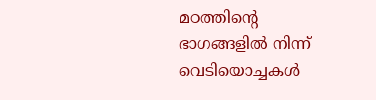മഠത്തിന്റെ ഭാഗങ്ങളില്‍ നിന്ന് വെടിയൊച്ചകള്‍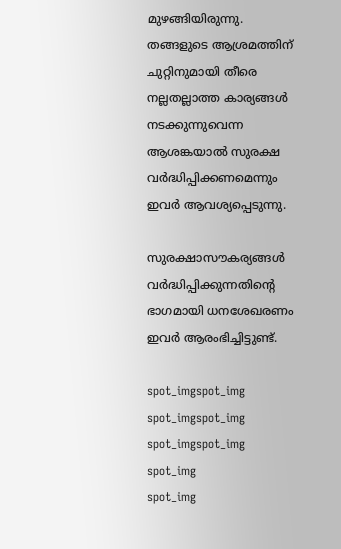മുഴങ്ങിയിരുന്നു. തങ്ങളുടെ ആശ്രമത്തിന് ചുറ്റിനുമായി തീരെ നല്ലതല്ലാത്ത കാര്യങ്ങള്‍ നടക്കുന്നുവെന്ന ആശങ്കയാല്‍ സുരക്ഷ വര്‍ദ്ധിപ്പിക്കണമെന്നും ഇവര്‍ ആവശ്യപ്പെടുന്നു.

സുരക്ഷാസൗകര്യങ്ങള്‍ വര്‍ദ്ധിപ്പിക്കുന്നതിന്റെ ഭാഗമായി ധനശേഖരണം ഇവര്‍ ആരംഭിച്ചിട്ടുണ്ട്.

spot_imgspot_img
spot_imgspot_img
spot_imgspot_img
spot_img
spot_img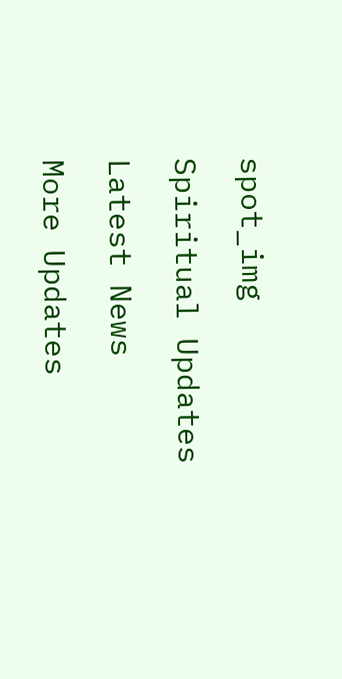spot_img

Spiritual Updates

Latest News

More Updates